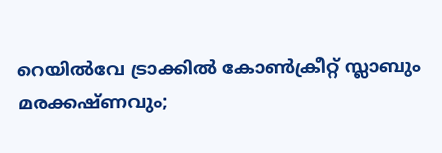റെയില്‍വേ ട്രാക്കില്‍ കോണ്‍ക്രീറ്റ് സ്ലാബും മരക്കഷ്ണവും;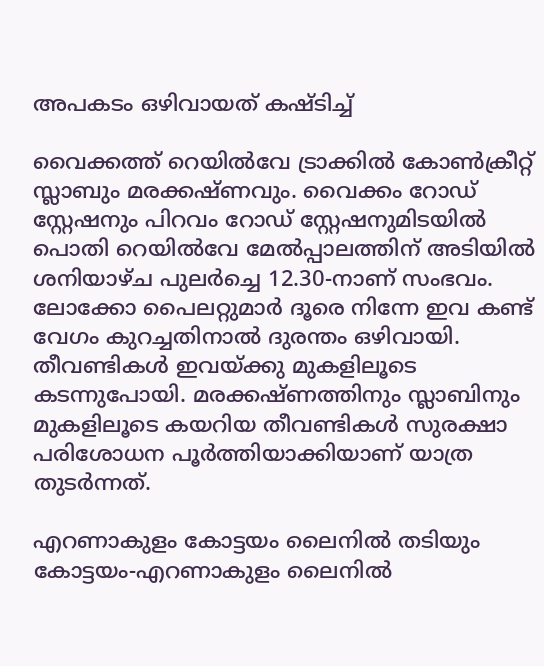അപകടം ഒഴിവായത് കഷ്ടിച്ച്

വൈക്കത്ത് റെയില്‍വേ ട്രാക്കില്‍ കോണ്‍ക്രീറ്റ് സ്ലാബും മരക്കഷ്ണവും. വൈക്കം റോഡ് സ്റ്റേഷനും പിറവം റോഡ് സ്റ്റേഷനുമിടയില്‍ പൊതി റെയില്‍വേ മേല്‍പ്പാലത്തിന് അടിയില്‍ ശനിയാഴ്ച പുലര്‍ച്ചെ 12.30-നാണ് സംഭവം. ലോക്കോ പൈലറ്റുമാര്‍ ദൂരെ നിന്നേ ഇവ കണ്ട് വേഗം കുറച്ചതിനാല്‍ ദുരന്തം ഒഴിവായി. തീവണ്ടികള്‍ ഇവയ്ക്കു മുകളിലൂടെ കടന്നുപോയി. മരക്കഷ്ണത്തിനും സ്ലാബിനും മുകളിലൂടെ കയറിയ തീവണ്ടികള്‍ സുരക്ഷാ പരിശോധന പൂര്‍ത്തിയാക്കിയാണ് യാത്ര തുടര്‍ന്നത്.

എറണാകുളം കോട്ടയം ലൈനില്‍ തടിയും കോട്ടയം-എറണാകുളം ലൈനില്‍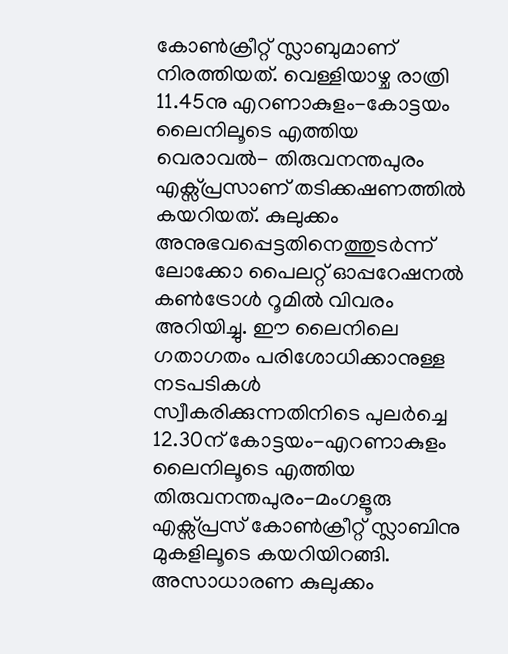കോണ്‍ക്രീറ്റ് സ്ലാബുമാണ് നിരത്തിയത്. വെള്ളിയാഴ്ച രാത്രി 11.45നു എറണാകുളം-കോട്ടയം ലൈനിലൂടെ എത്തിയ  വെരാവല്‍- തിരുവനന്തപുരം എക്സ്പ്രസാണ് തടിക്കഷണത്തില്‍ കയറിയത്. കുലുക്കം അനുഭവപ്പെട്ടതിനെത്തുടര്‍ന്ന് ലോക്കോ പൈലറ്റ് ഓപ്പറേഷനല്‍ കണ്‍ട്രോള്‍ റൂമില്‍ വിവരം അറിയിച്ചു. ഈ ലൈനിലെ ഗതാഗതം പരിശോധിക്കാനുള്ള നടപടികള്‍ സ്വീകരിക്കുന്നതിനിടെ പുലര്‍ച്ചെ 12.30ന് കോട്ടയം-എറണാകുളം ലൈനിലൂടെ എത്തിയ  തിരുവനന്തപുരം-മംഗളൂരു എക്സ്പ്രസ് കോണ്‍ക്രീറ്റ് സ്ലാബിനു മുകളിലൂടെ കയറിയിറങ്ങി. അസാധാരണ കുലുക്കം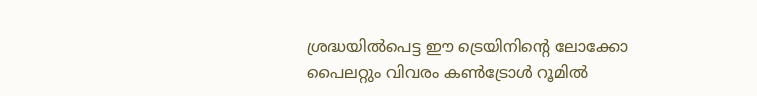ശ്രദ്ധയില്‍പെട്ട ഈ ട്രെയിനിന്റെ ലോക്കോ പൈലറ്റും വിവരം കണ്‍ട്രോള്‍ റൂമില്‍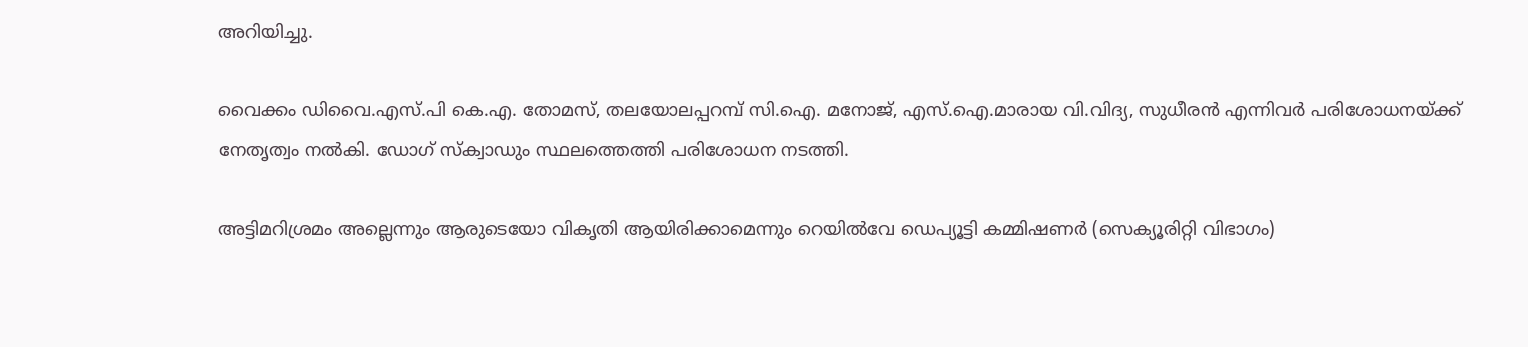അറിയിച്ചു.

വൈക്കം ഡിവൈ.എസ്.പി കെ.എ. തോമസ്, തലയോലപ്പറമ്പ് സി.ഐ. മനോജ്, എസ്.ഐ.മാരായ വി.വിദ്യ, സുധീരന്‍ എന്നിവര്‍ പരിശോധനയ്ക്ക് നേതൃത്വം നല്‍കി. ഡോഗ് സ്‌ക്വാഡും സ്ഥലത്തെത്തി പരിശോധന നടത്തി.

അട്ടിമറിശ്രമം അല്ലെന്നും ആരുടെയോ വികൃതി ആയിരിക്കാമെന്നും റെയില്‍വേ ഡെപ്യൂട്ടി കമ്മിഷണര്‍ (സെക്യൂരിറ്റി വിഭാഗം)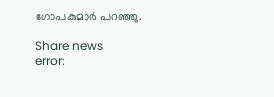ഗോപകുമാര്‍ പറഞ്ഞു.

Share news
error: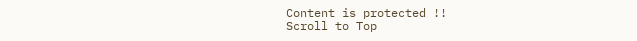Content is protected !!
Scroll to Top